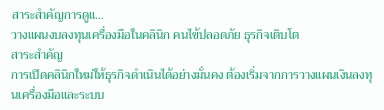สาระสำคัญการดูแ…
วางแผนงบลงทุนเครื่องมือในคลินิก คนไข้ปลอดภัย ธุรกิจเติบโต
สาระสำคัญ
การเปิดคลินิกใหม่ให้ธุรกิจดำเนินได้อย่างมั่นคง ต้องเริ่มจากการวางแผนเงินลงทุนเครื่องมือและระบบ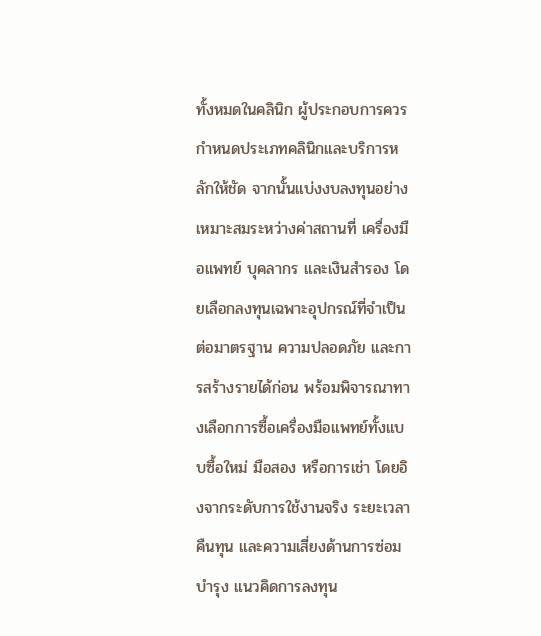ทั้งหมดในคลินิก ผู้ประกอบการควรกำหนดประเภทคลินิกและบริการหลักให้ชัด จากนั้นแบ่งงบลงทุนอย่างเหมาะสมระหว่างค่าสถานที่ เครื่องมือแพทย์ บุคลากร และเงินสำรอง โดยเลือกลงทุนเฉพาะอุปกรณ์ที่จำเป็นต่อมาตรฐาน ความปลอดภัย และการสร้างรายได้ก่อน พร้อมพิจารณาทางเลือกการซื้อเครื่องมือแพทย์ทั้งแบบซื้อใหม่ มือสอง หรือการเช่า โดยอิงจากระดับการใช้งานจริง ระยะเวลาคืนทุน และความเสี่ยงด้านการซ่อมบำรุง แนวคิดการลงทุน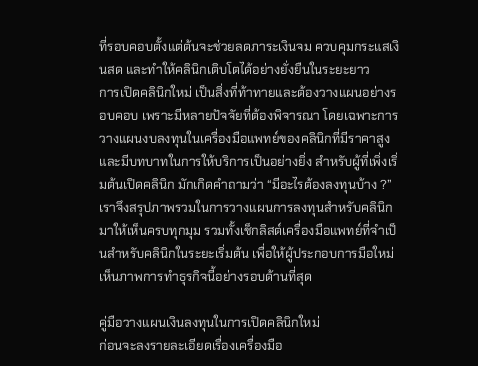ที่รอบคอบตั้งแต่ต้นจะช่วยลดภาระเงินจม ควบคุมกระแสเงินสด และทำให้คลินิกเติบโตได้อย่างยั่งยืนในระยะยาว
การเปิดคลินิกใหม่ เป็นสิ่งที่ท้าทายและต้องวางแผนอย่างรอบคอบ เพราะมีหลายปัจจัยที่ต้องพิจารณา โดยเฉพาะการวางแผนงบลงทุนในเครื่องมือแพทย์ของคลินิกที่มีราคาสูง และมีบทบาทในการให้บริการเป็นอย่างยิ่ง สำหรับผู้ที่เพิ่งเริ่มต้นเปิดคลินิก มักเกิดคำถามว่า “มีอะไรต้องลงทุนบ้าง ?” เราจึงสรุปภาพรวมในการวางแผนการลงทุนสำหรับคลินิกมาให้เห็นครบทุกมุม รวมทั้งเช็กลิสต์เครื่องมือแพทย์ที่จำเป็นสำหรับคลินิกในระยะเริ่มต้น เพื่อให้ผู้ประกอบการมือใหม่เห็นภาพการทำธุรกิจนี้อย่างรอบด้านที่สุด

คู่มือวางแผนเงินลงทุนในการเปิดคลินิกใหม่
ก่อนจะลงรายละเอียดเรื่องเครื่องมือ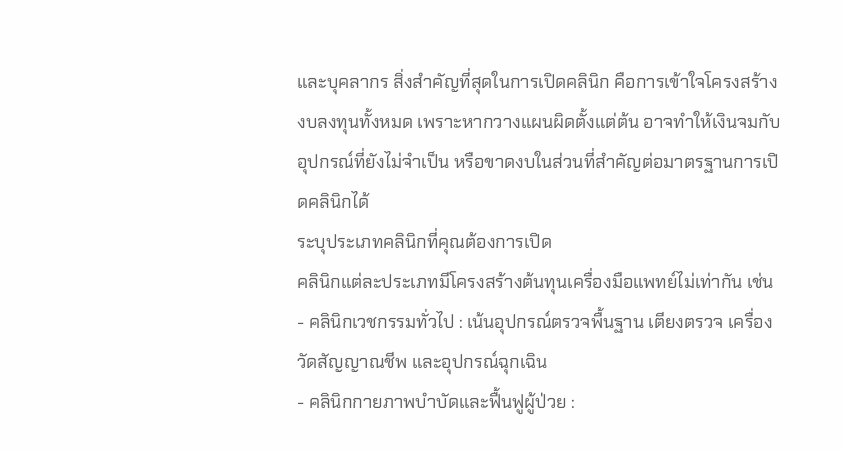และบุคลากร สิ่งสำคัญที่สุดในการเปิดคลินิก คือการเข้าใจโครงสร้างงบลงทุนทั้งหมด เพราะหากวางแผนผิดตั้งแต่ต้น อาจทำให้เงินจมกับอุปกรณ์ที่ยังไม่จำเป็น หรือขาดงบในส่วนที่สำคัญต่อมาตรฐานการเปิดคลินิกได้
ระบุประเภทคลินิกที่คุณต้องการเปิด
คลินิกแต่ละประเภทมีโครงสร้างต้นทุนเครื่องมือแพทย์ไม่เท่ากัน เช่น
- คลินิกเวชกรรมทั่วไป : เน้นอุปกรณ์ตรวจพื้นฐาน เตียงตรวจ เครื่องวัดสัญญาณชีพ และอุปกรณ์ฉุกเฉิน
- คลินิกกายภาพบำบัดและฟื้นฟูผู้ป่วย :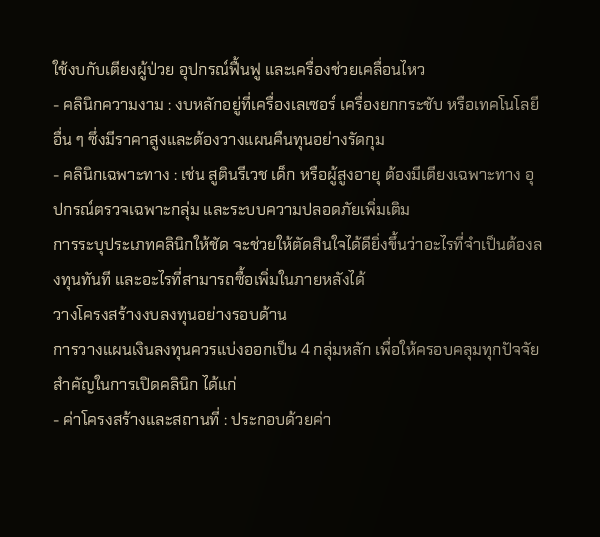ใช้งบกับเตียงผู้ป่วย อุปกรณ์ฟื้นฟู และเครื่องช่วยเคลื่อนไหว
- คลินิกความงาม : งบหลักอยู่ที่เครื่องเลเซอร์ เครื่องยกกระชับ หรือเทคโนโลยีอื่น ๆ ซึ่งมีราคาสูงและต้องวางแผนคืนทุนอย่างรัดกุม
- คลินิกเฉพาะทาง : เช่น สูตินรีเวช เด็ก หรือผู้สูงอายุ ต้องมีเตียงเฉพาะทาง อุปกรณ์ตรวจเฉพาะกลุ่ม และระบบความปลอดภัยเพิ่มเติม
การระบุประเภทคลินิกให้ชัด จะช่วยให้ตัดสินใจได้ดียิ่งขึ้นว่าอะไรที่จำเป็นต้องลงทุนทันที และอะไรที่สามารถซื้อเพิ่มในภายหลังได้
วางโครงสร้างงบลงทุนอย่างรอบด้าน
การวางแผนเงินลงทุนควรแบ่งออกเป็น 4 กลุ่มหลัก เพื่อให้ครอบคลุมทุกปัจจัยสำคัญในการเปิดคลินิก ได้แก่
- ค่าโครงสร้างและสถานที่ : ประกอบด้วยค่า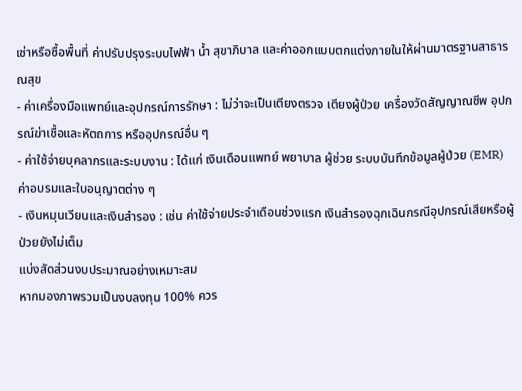เช่าหรือซื้อพื้นที่ ค่าปรับปรุงระบบไฟฟ้า น้ำ สุขาภิบาล และค่าออกแบบตกแต่งภายในให้ผ่านมาตรฐานสาธารณสุข
- ค่าเครื่องมือแพทย์และอุปกรณ์การรักษา : ไม่ว่าจะเป็นเตียงตรวจ เตียงผู้ป่วย เครื่องวัดสัญญาณชีพ อุปกรณ์ฆ่าเชื้อและหัตถการ หรืออุปกรณ์อื่น ๆ
- ค่าใช้จ่ายบุคลากรและระบบงาน : ได้แก่ เงินเดือนแพทย์ พยาบาล ผู้ช่วย ระบบบันทึกข้อมูลผู้ป่วย (EMR) ค่าอบรมและใบอนุญาตต่าง ๆ
- เงินหมุนเวียนและเงินสำรอง : เช่น ค่าใช้จ่ายประจำเดือนช่วงแรก เงินสำรองฉุกเฉินกรณีอุปกรณ์เสียหรือผู้ป่วยยังไม่เต็ม
แบ่งสัดส่วนงบประมาณอย่างเหมาะสม
หากมองภาพรวมเป็นงบลงทุน 100% ควร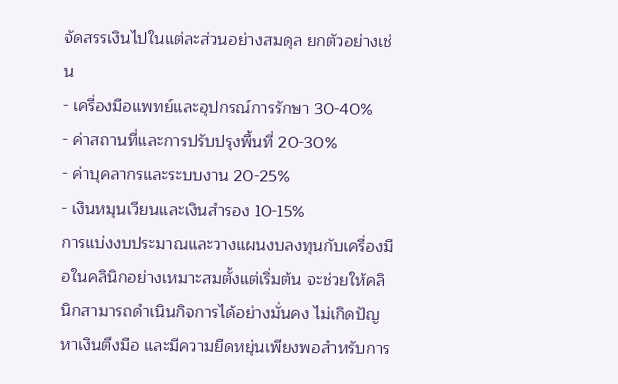จัดสรรเงินไปในแต่ละส่วนอย่างสมดุล ยกตัวอย่างเช่น
- เครื่องมือแพทย์และอุปกรณ์การรักษา 30-40%
- ค่าสถานที่และการปรับปรุงพื้นที่ 20-30%
- ค่าบุคลากรและระบบงาน 20-25%
- เงินหมุนเวียนและเงินสำรอง 10-15%
การแบ่งงบประมาณและวางแผนงบลงทุนกับเครื่องมือในคลินิกอย่างเหมาะสมตั้งแต่เริ่มต้น จะช่วยให้คลินิกสามารถดำเนินกิจการได้อย่างมั่นคง ไม่เกิดปัญหาเงินตึงมือ และมีความยืดหยุ่นเพียงพอสำหรับการ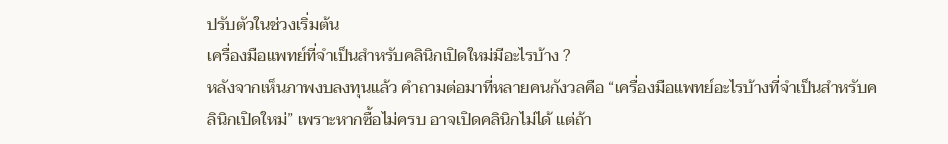ปรับตัวในช่วงเริ่มต้น
เครื่องมือแพทย์ที่จำเป็นสำหรับคลินิกเปิดใหม่มีอะไรบ้าง ?
หลังจากเห็นภาพงบลงทุนแล้ว คำถามต่อมาที่หลายคนกังวลคือ “เครื่องมือแพทย์อะไรบ้างที่จำเป็นสำหรับคลินิกเปิดใหม่” เพราะหากซื้อไม่ครบ อาจเปิดคลินิกไม่ได้ แต่ถ้า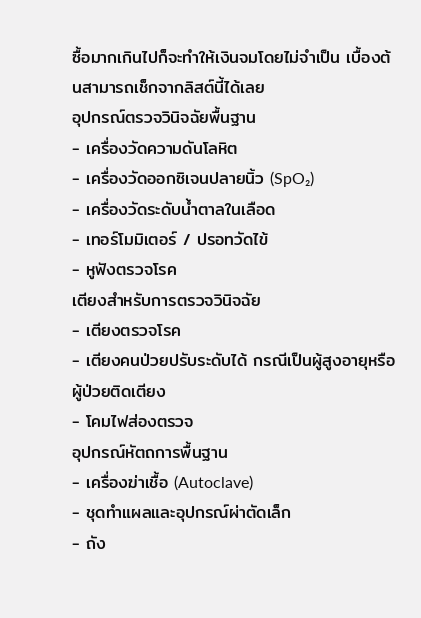ซื้อมากเกินไปก็จะทำให้เงินจมโดยไม่จำเป็น เบื้องต้นสามารถเช็กจากลิสต์นี้ได้เลย
อุปกรณ์ตรวจวินิจฉัยพื้นฐาน
- เครื่องวัดความดันโลหิต
- เครื่องวัดออกซิเจนปลายนิ้ว (SpO₂)
- เครื่องวัดระดับน้ำตาลในเลือด
- เทอร์โมมิเตอร์ / ปรอทวัดไข้
- หูฟังตรวจโรค
เตียงสำหรับการตรวจวินิจฉัย
- เตียงตรวจโรค
- เตียงคนป่วยปรับระดับได้ กรณีเป็นผู้สูงอายุหรือผู้ป่วยติดเตียง
- โคมไฟส่องตรวจ
อุปกรณ์หัตถการพื้นฐาน
- เครื่องฆ่าเชื้อ (Autoclave)
- ชุดทำแผลและอุปกรณ์ผ่าตัดเล็ก
- ถัง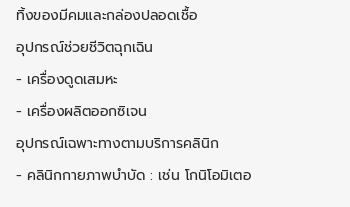ทิ้งของมีคมและกล่องปลอดเชื้อ
อุปกรณ์ช่วยชีวิตฉุกเฉิน
- เครื่องดูดเสมหะ
- เครื่องผลิตออกซิเจน
อุปกรณ์เฉพาะทางตามบริการคลินิก
- คลินิกกายภาพบำบัด : เช่น โกนิโอมิเตอ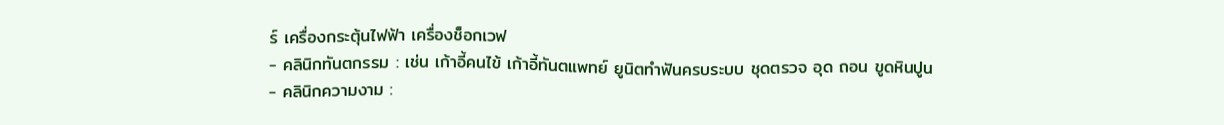ร์ เครื่องกระตุ้นไฟฟ้า เครื่องช็อกเวฟ
- คลินิกทันตกรรม : เช่น เก้าอี้คนไข้ เก้าอี้ทันตแพทย์ ยูนิตทำฟันครบระบบ ชุดตรวจ อุด ถอน ขูดหินปูน
- คลินิกความงาม :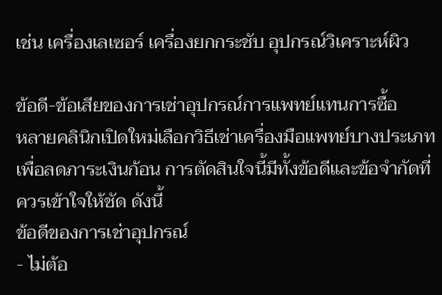เช่น เครื่องเลเซอร์ เครื่องยกกระชับ อุปกรณ์วิเคราะห์ผิว

ข้อดี-ข้อเสียของการเช่าอุปกรณ์การแพทย์แทนการซื้อ
หลายคลินิกเปิดใหม่เลือกวิธีเช่าเครื่องมือแพทย์บางประเภทเพื่อลดภาระเงินก้อน การตัดสินใจนี้มีทั้งข้อดีและข้อจำกัดที่ควรเข้าใจให้ชัด ดังนี้
ข้อดีของการเช่าอุปกรณ์
- ไม่ต้อ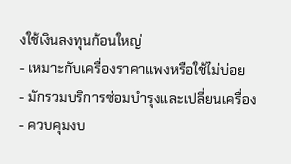งใช้เงินลงทุนก้อนใหญ่
- เหมาะกับเครื่องราคาแพงหรือใช้ไม่บ่อย
- มักรวมบริการซ่อมบำรุงและเปลี่ยนเครื่อง
- ควบคุมงบ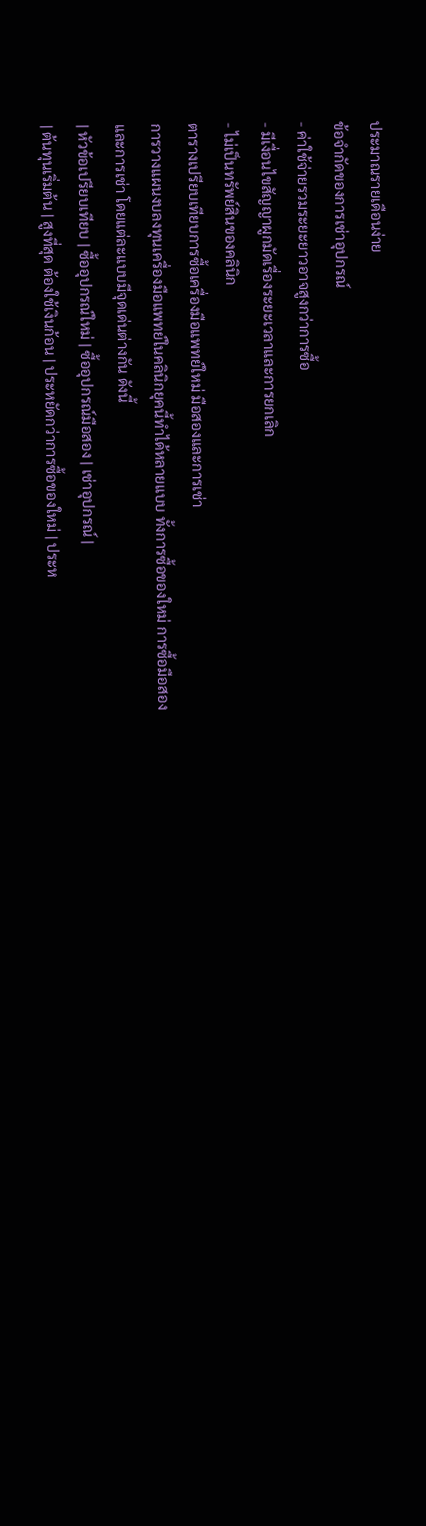ประมาณรายเดือนง่าย
ข้อจำกัดของการเช่าอุปกรณ์
- ค่าใช้จ่ายรวมระยะยาวอาจสูงกว่าการซื้อ
- มีเงื่อนไขสัญญาผูกมัดเรื่องระยะเวลาและการยกเลิก
- ไม่เป็นทรัพย์สินของคลินิก
ตารางเปรียบเทียบการซื้อเครื่องมือแพทย์ใหม่ มือสองและการเช่า
การวางแผนงบลงทุนเครื่องมือแพทย์ในคลินิกยุคนี้ทำได้หลายแบบ ทั้งการซื้อของใหม่ การซื้อมือสอง และการเช่า โดยแต่ละแบบมีจุดเด่นต่างกัน ดังนี้
| หัวข้อเปรียบเทียบ | ซื้ออุปกรณ์ใหม่ | ซื้ออุปกรณ์มือสอง | เช่าอุปกรณ์ |
| ต้นทุนเริ่มต้น | สูงที่สุด ต้องใช้เงินก้อน | ประหยัดกว่าการซื้อของใหม่ | ประห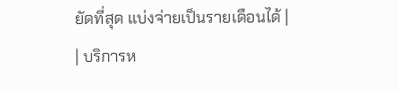ยัดที่สุด แบ่งจ่ายเป็นรายเดือนได้ |
| บริการห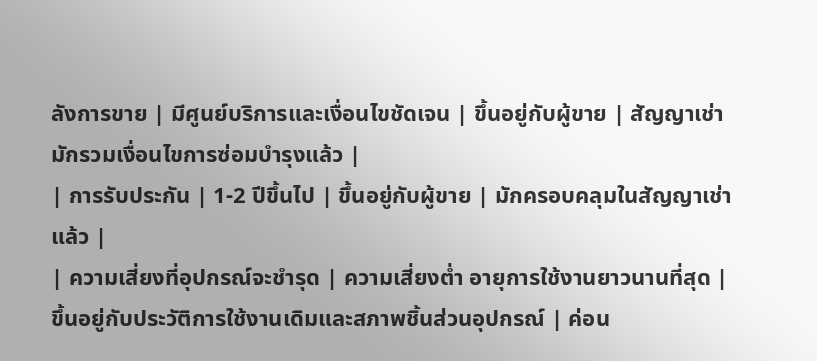ลังการขาย | มีศูนย์บริการและเงื่อนไขชัดเจน | ขึ้นอยู่กับผู้ขาย | สัญญาเช่ามักรวมเงื่อนไขการซ่อมบำรุงแล้ว |
| การรับประกัน | 1-2 ปีขึ้นไป | ขึ้นอยู่กับผู้ขาย | มักครอบคลุมในสัญญาเช่าแล้ว |
| ความเสี่ยงที่อุปกรณ์จะชำรุด | ความเสี่ยงต่ำ อายุการใช้งานยาวนานที่สุด | ขึ้นอยู่กับประวัติการใช้งานเดิมและสภาพชิ้นส่วนอุปกรณ์ | ค่อน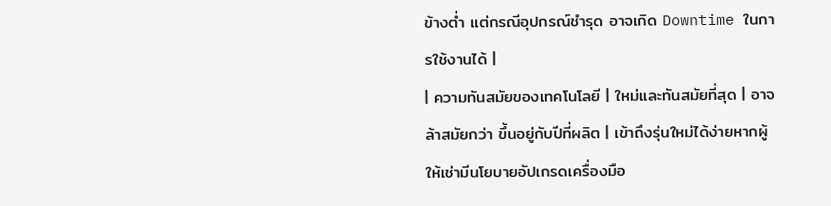ข้างต่ำ แต่กรณีอุปกรณ์ชำรุด อาจเกิด Downtime ในการใช้งานได้ |
| ความทันสมัยของเทคโนโลยี | ใหม่และทันสมัยที่สุด | อาจล้าสมัยกว่า ขึ้นอยู่กับปีที่ผลิต | เข้าถึงรุ่นใหม่ได้ง่ายหากผู้ให้เช่ามีนโยบายอัปเกรดเครื่องมือ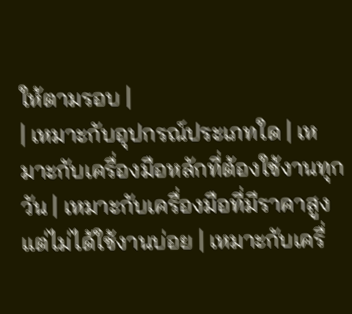ให้ตามรอบ |
| เหมาะกับอุปกรณ์ประเภทใด | เหมาะกับเครื่องมือหลักที่ต้องใช้งานทุกวัน | เหมาะกับเครื่องมือที่มีราคาสูงแต่ไม่ได้ใช้งานบ่อย | เหมาะกับเครื่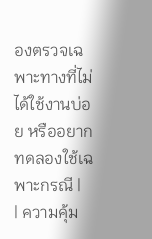องตรวจเฉพาะทางที่ไม่ได้ใช้งานบ่อย หรืออยากทดลองใช้เฉพาะกรณี |
| ความคุ้ม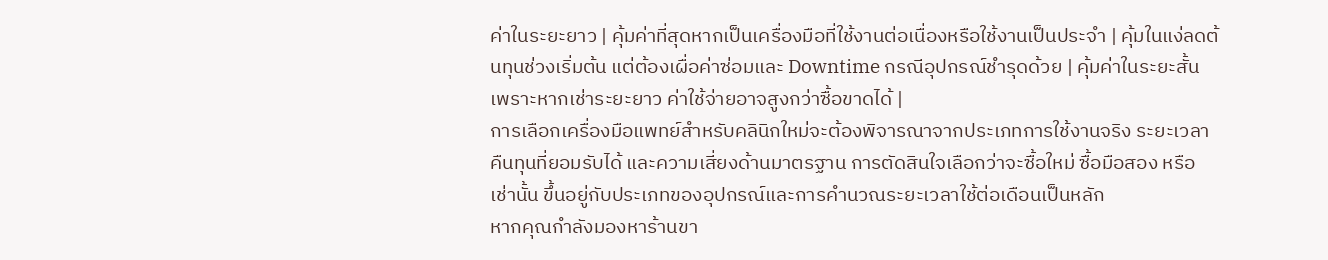ค่าในระยะยาว | คุ้มค่าที่สุดหากเป็นเครื่องมือที่ใช้งานต่อเนื่องหรือใช้งานเป็นประจำ | คุ้มในแง่ลดต้นทุนช่วงเริ่มต้น แต่ต้องเผื่อค่าซ่อมและ Downtime กรณีอุปกรณ์ชำรุดด้วย | คุ้มค่าในระยะสั้น เพราะหากเช่าระยะยาว ค่าใช้จ่ายอาจสูงกว่าซื้อขาดได้ |
การเลือกเครื่องมือแพทย์สำหรับคลินิกใหม่จะต้องพิจารณาจากประเภทการใช้งานจริง ระยะเวลาคืนทุนที่ยอมรับได้ และความเสี่ยงด้านมาตรฐาน การตัดสินใจเลือกว่าจะซื้อใหม่ ซื้อมือสอง หรือเช่านั้น ขึ้นอยู่กับประเภทของอุปกรณ์และการคำนวณระยะเวลาใช้ต่อเดือนเป็นหลัก
หากคุณกำลังมองหาร้านขา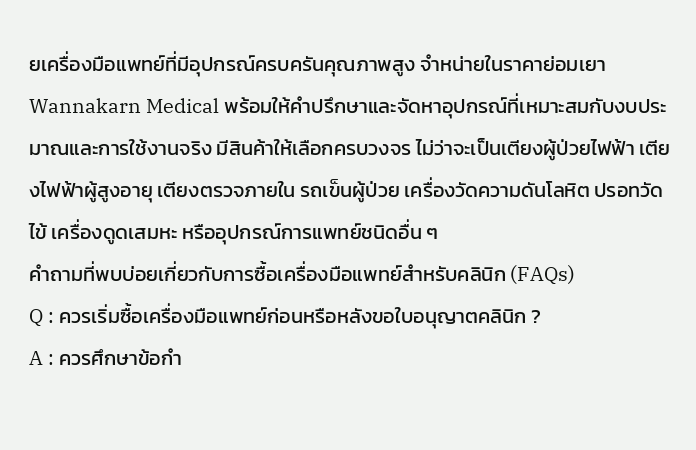ยเครื่องมือแพทย์ที่มีอุปกรณ์ครบครันคุณภาพสูง จำหน่ายในราคาย่อมเยา Wannakarn Medical พร้อมให้คำปรึกษาและจัดหาอุปกรณ์ที่เหมาะสมกับงบประมาณและการใช้งานจริง มีสินค้าให้เลือกครบวงจร ไม่ว่าจะเป็นเตียงผู้ป่วยไฟฟ้า เตียงไฟฟ้าผู้สูงอายุ เตียงตรวจภายใน รถเข็นผู้ป่วย เครื่องวัดความดันโลหิต ปรอทวัดไข้ เครื่องดูดเสมหะ หรืออุปกรณ์การแพทย์ชนิดอื่น ๆ
คำถามที่พบบ่อยเกี่ยวกับการซื้อเครื่องมือแพทย์สำหรับคลินิก (FAQs)
Q : ควรเริ่มซื้อเครื่องมือแพทย์ก่อนหรือหลังขอใบอนุญาตคลินิก ?
A : ควรศึกษาข้อกำ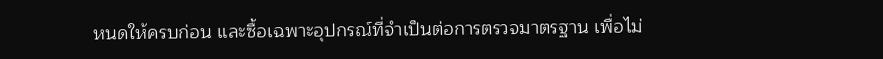หนดให้ครบก่อน และซื้อเฉพาะอุปกรณ์ที่จำเป็นต่อการตรวจมาตรฐาน เพื่อไม่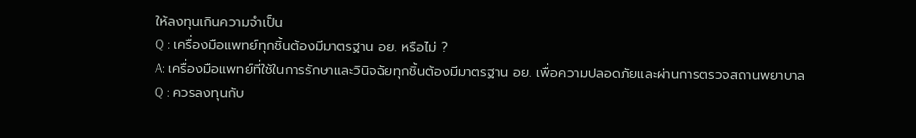ให้ลงทุนเกินความจำเป็น
Q : เครื่องมือแพทย์ทุกชิ้นต้องมีมาตรฐาน อย. หรือไม่ ?
A: เครื่องมือแพทย์ที่ใช้ในการรักษาและวินิจฉัยทุกชิ้นต้องมีมาตรฐาน อย. เพื่อความปลอดภัยและผ่านการตรวจสถานพยาบาล
Q : ควรลงทุนกับ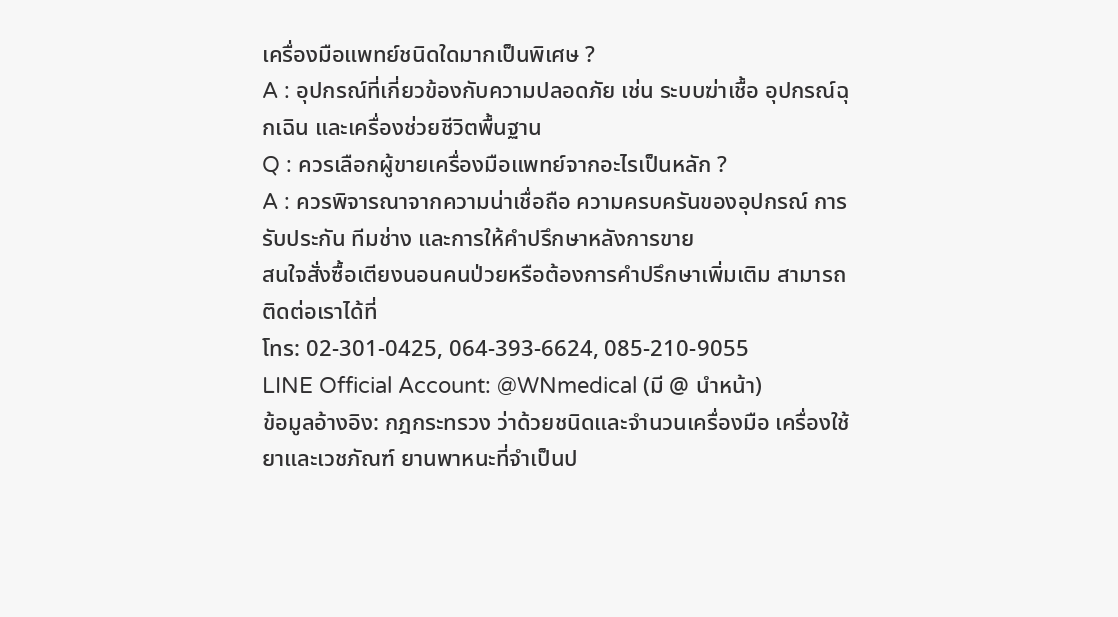เครื่องมือแพทย์ชนิดใดมากเป็นพิเศษ ?
A : อุปกรณ์ที่เกี่ยวข้องกับความปลอดภัย เช่น ระบบฆ่าเชื้อ อุปกรณ์ฉุกเฉิน และเครื่องช่วยชีวิตพื้นฐาน
Q : ควรเลือกผู้ขายเครื่องมือแพทย์จากอะไรเป็นหลัก ?
A : ควรพิจารณาจากความน่าเชื่อถือ ความครบครันของอุปกรณ์ การรับประกัน ทีมช่าง และการให้คำปรึกษาหลังการขาย
สนใจสั่งซื้อเตียงนอนคนป่วยหรือต้องการคำปรึกษาเพิ่มเติม สามารถติดต่อเราได้ที่
โทร: 02-301-0425, 064-393-6624, 085-210-9055
LINE Official Account: @WNmedical (มี @ นำหน้า)
ข้อมูลอ้างอิง: กฎกระทรวง ว่าด้วยชนิดและจำนวนเครื่องมือ เครื่องใช้ ยาและเวชภัณฑ์ ยานพาหนะที่จำเป็นป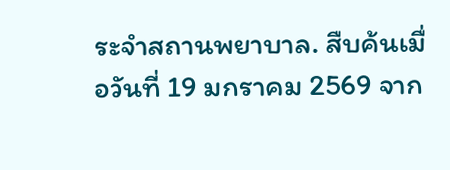ระจำสถานพยาบาล. สืบค้นเมื่อวันที่ 19 มกราคม 2569 จาก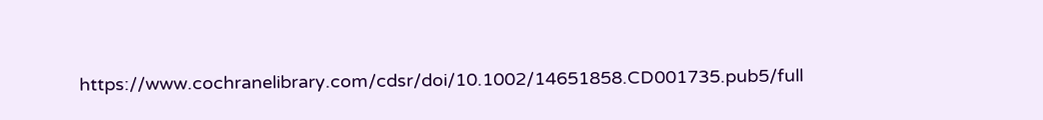https://www.cochranelibrary.com/cdsr/doi/10.1002/14651858.CD001735.pub5/full